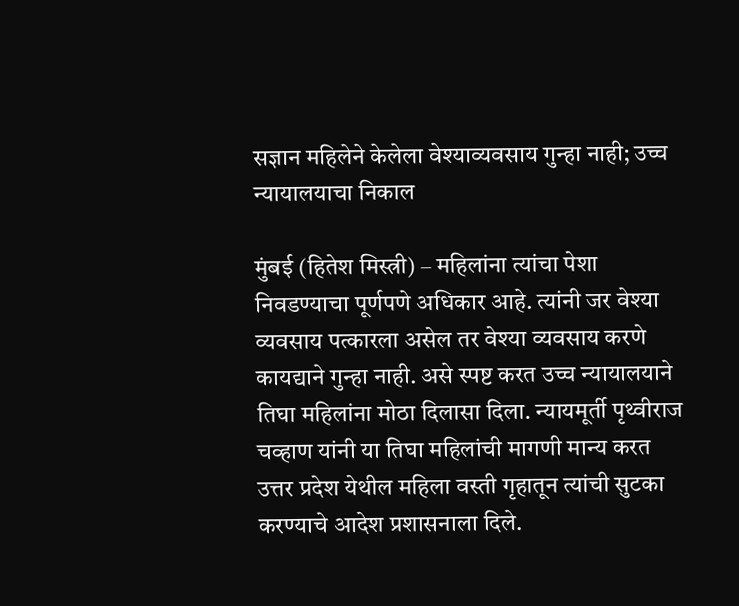सज्ञान महिलेने केलेला वेश्याव्यवसाय गुन्हा नाही; उच्च न्यायालयाचा निकाल

मुंबई (हितेश मिस्त्री) – महिलांना त्यांचा पेशा निवडण्याचा पूर्णपणे अधिकार आहे. त्यांनी जर वेश्या व्यवसाय पत्कारला असेल तर वेश्या व्यवसाय करणे कायद्याने गुन्हा नाही. असे स्पष्ट करत उच्च न्यायालयाने तिघा महिलांना मोठा दिलासा दिला. न्यायमूर्ती पृथ्वीराज चव्हाण यांनी या तिघा महिलांची मागणी मान्य करत उत्तर प्रदेश येथील महिला वस्ती गृहातून त्यांची सुटका करण्याचे आदेश प्रशासनाला दिले.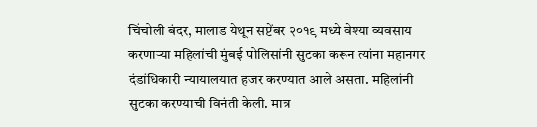चिंचोली बंदर, मालाड येथून सप्टेंबर २०१९ मध्ये वेश्या व्यवसाय करणार्‍या महिलांची मुंबई पोलिसांनी सुटका करून त्यांना महानगर दंडांधिकारी न्यायालयात हजर करण्यात आले असता. महिलांनी सुटका करण्याची विनंती केली. मात्र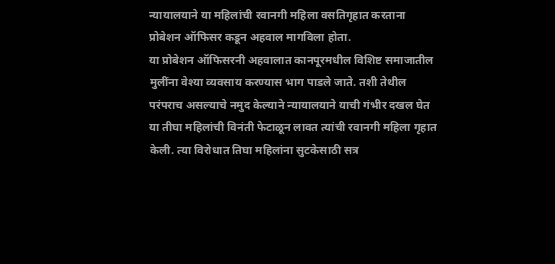न्यायालयाने या महिलांची रवानगी महिला वसतिगृहात करताना प्रोबेशन ऑफिसर कडून अहवाल मागविला होता.
या प्रोबेशन ऑफिसरनी अहवालात कानपूरमधील विशिष्ट समाजातील मुलींना वेश्या व्यवसाय करण्यास भाग पाडले जाते. तशी तेथील परंपराच असल्याचे नमुद केल्याने न्यायालयाने याची गंभीर दखल घेत या तीघा महिलांची विनंती फेटाळून लावत त्यांची रवानगी महिला गृहात केली. त्या विरोधात तिघा महिलांना सुटकेसाठी सत्र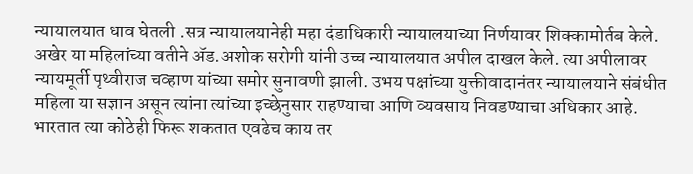न्यायालयात धाव घेतली .सत्र न्यायालयानेही महा दंडाधिकारी न्यायालयाच्या निर्णयावर शिक्कामोर्तब केले. अखेर या महिलांच्या वतीने अ‍ॅड.अशोक सरोगी यांनी उच्च न्यायालयात अपील दाखल केले. त्या अपीलावर न्यायमूर्ती पृथ्वीराज चव्हाण यांच्या समोर सुनावणी झाली. उभय पक्षांच्या युक्तीवादानंतर न्यायालयाने संबंधीत महिला या सज्ञान असून त्यांना त्यांच्या इच्छेनुसार राहण्याचा आणि व्यवसाय निवडण्याचा अधिकार आहे.
भारतात त्या कोठेही फिरू शकतात एवढेच काय तर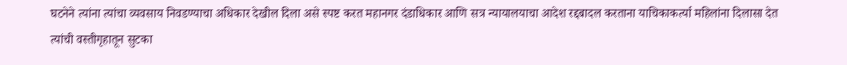घटनेने त्यांना त्यांचा व्यवसाय निवडण्याचा अधिकार देखील दिला असे स्पष्ट करत महानगर दंडाधिकार आणि सत्र न्यायालयाचा आदेश रद्दबादल करताना याचिकाकर्त्या महिलांना दिलासा देत त्यांची वस्तीगृहातून सुटका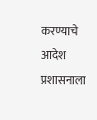करण्याचे आदेश प्रशासनाला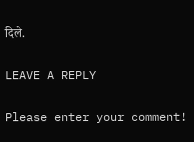दिले.

LEAVE A REPLY

Please enter your comment!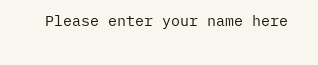Please enter your name here